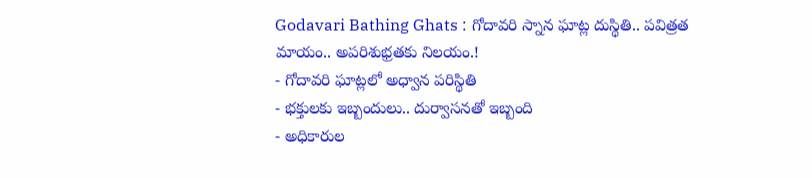Godavari Bathing Ghats : గోదావరి స్నాన ఘాట్ల దుస్థితి.. పవిత్రత మాయం.. అపరిశుభ్రతకు నిలయం.!
- గోదావరి ఘాట్లలో అధ్వాన పరిస్థితి
- భక్తులకు ఇబ్బందులు.. దుర్వాసనతో ఇబ్బంది
- అధికారుల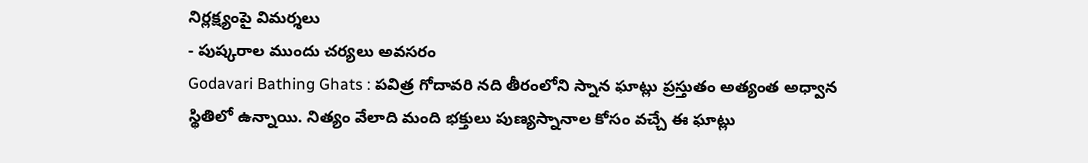నిర్లక్ష్యంపై విమర్శలు
- పుష్కరాల ముందు చర్యలు అవసరం
Godavari Bathing Ghats : పవిత్ర గోదావరి నది తీరంలోని స్నాన ఘాట్లు ప్రస్తుతం అత్యంత అధ్వాన స్థితిలో ఉన్నాయి. నిత్యం వేలాది మంది భక్తులు పుణ్యస్నానాల కోసం వచ్చే ఈ ఘాట్లు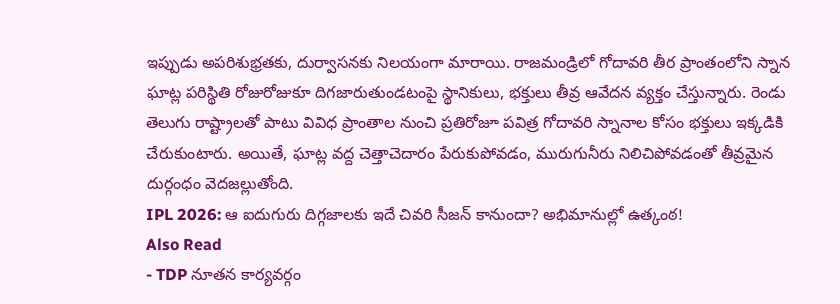ఇప్పుడు అపరిశుభ్రతకు, దుర్వాసనకు నిలయంగా మారాయి. రాజమండ్రిలో గోదావరి తీర ప్రాంతంలోని స్నాన ఘాట్ల పరిస్థితి రోజురోజుకూ దిగజారుతుండటంపై స్థానికులు, భక్తులు తీవ్ర ఆవేదన వ్యక్తం చేస్తున్నారు. రెండు తెలుగు రాష్ట్రాలతో పాటు వివిధ ప్రాంతాల నుంచి ప్రతిరోజూ పవిత్ర గోదావరి స్నానాల కోసం భక్తులు ఇక్కడికి చేరుకుంటారు. అయితే, ఘాట్ల వద్ద చెత్తాచెదారం పేరుకుపోవడం, మురుగునీరు నిలిచిపోవడంతో తీవ్రమైన దుర్గంధం వెదజల్లుతోంది.
IPL 2026: ఆ ఐదుగురు దిగ్గజాలకు ఇదే చివరి సీజన్ కానుందా? అభిమానుల్లో ఉత్కంఠ!
Also Read
- TDP నూతన కార్యవర్గం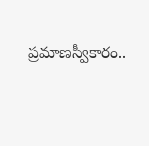ప్రమాణస్వీకారం..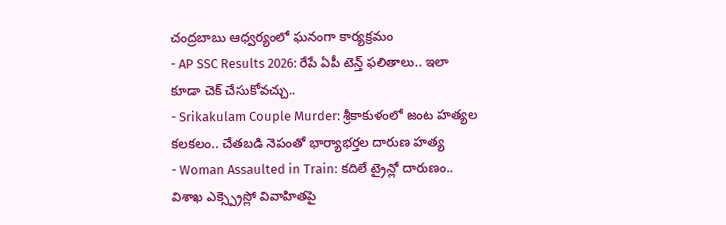చంద్రబాబు ఆధ్వర్యంలో ఘనంగా కార్యక్రమం
- AP SSC Results 2026: రేపే ఏపీ టెన్త్ ఫలితాలు.. ఇలా కూడా చెక్ చేసుకోవచ్చు..
- Srikakulam Couple Murder: శ్రీకాకుళంలో జంట హత్యల కలకలం.. చేతబడి నెపంతో భార్యాభర్తల దారుణ హత్య
- Woman Assaulted in Train: కదిలే ట్రైన్లో దారుణం.. విశాఖ ఎక్స్ప్రెస్లో వివాహితపై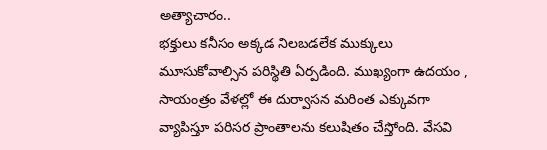అత్యాచారం..
భక్తులు కనీసం అక్కడ నిలబడలేక ముక్కులు మూసుకోవాల్సిన పరిస్థితి ఏర్పడింది. ముఖ్యంగా ఉదయం , సాయంత్రం వేళల్లో ఈ దుర్వాసన మరింత ఎక్కువగా వ్యాపిస్తూ పరిసర ప్రాంతాలను కలుషితం చేస్తోంది. వేసవి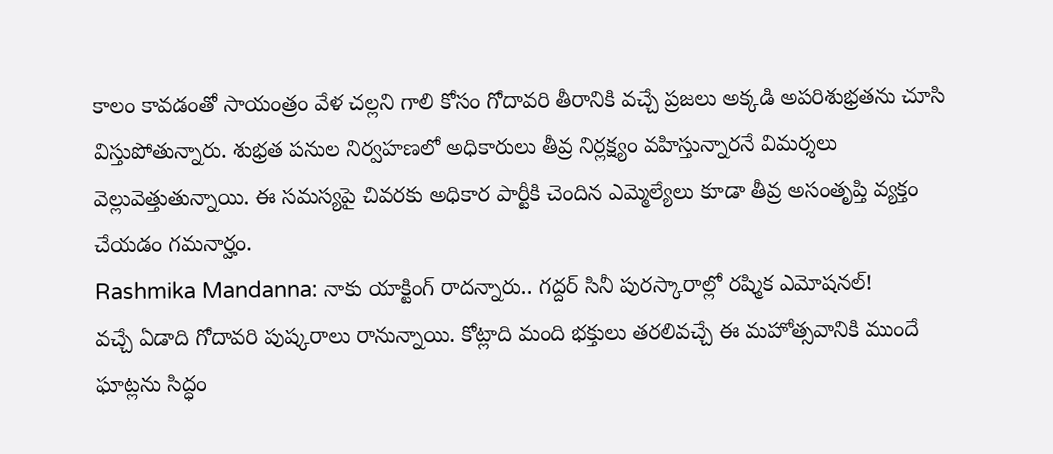కాలం కావడంతో సాయంత్రం వేళ చల్లని గాలి కోసం గోదావరి తీరానికి వచ్చే ప్రజలు అక్కడి అపరిశుభ్రతను చూసి విస్తుపోతున్నారు. శుభ్రత పనుల నిర్వహణలో అధికారులు తీవ్ర నిర్లక్ష్యం వహిస్తున్నారనే విమర్శలు వెల్లువెత్తుతున్నాయి. ఈ సమస్యపై చివరకు అధికార పార్టీకి చెందిన ఎమ్మెల్యేలు కూడా తీవ్ర అసంతృప్తి వ్యక్తం చేయడం గమనార్హం.
Rashmika Mandanna: నాకు యాక్టింగ్ రాదన్నారు.. గద్దర్ సినీ పురస్కారాల్లో రష్మిక ఎమోషనల్!
వచ్చే ఏడాది గోదావరి పుష్కరాలు రానున్నాయి. కోట్లాది మంది భక్తులు తరలివచ్చే ఈ మహోత్సవానికి ముందే ఘాట్లను సిద్ధం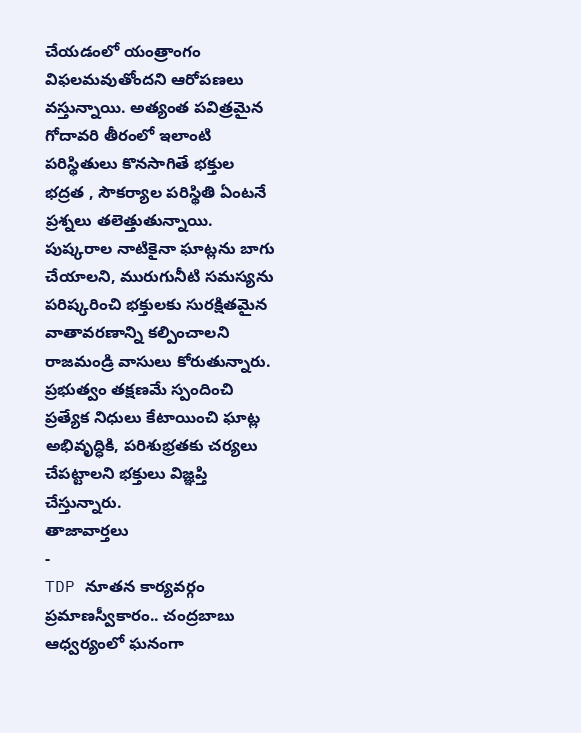చేయడంలో యంత్రాంగం విఫలమవుతోందని ఆరోపణలు వస్తున్నాయి. అత్యంత పవిత్రమైన గోదావరి తీరంలో ఇలాంటి పరిస్థితులు కొనసాగితే భక్తుల భద్రత , సౌకర్యాల పరిస్థితి ఏంటనే ప్రశ్నలు తలెత్తుతున్నాయి. పుష్కరాల నాటికైనా ఘాట్లను బాగు చేయాలని, మురుగునీటి సమస్యను పరిష్కరించి భక్తులకు సురక్షితమైన వాతావరణాన్ని కల్పించాలని రాజమండ్రి వాసులు కోరుతున్నారు. ప్రభుత్వం తక్షణమే స్పందించి ప్రత్యేక నిధులు కేటాయించి ఘాట్ల అభివృద్ధికి, పరిశుభ్రతకు చర్యలు చేపట్టాలని భక్తులు విజ్ఞప్తి చేస్తున్నారు.
తాజావార్తలు
-
TDP నూతన కార్యవర్గం ప్రమాణస్వీకారం.. చంద్రబాబు ఆధ్వర్యంలో ఘనంగా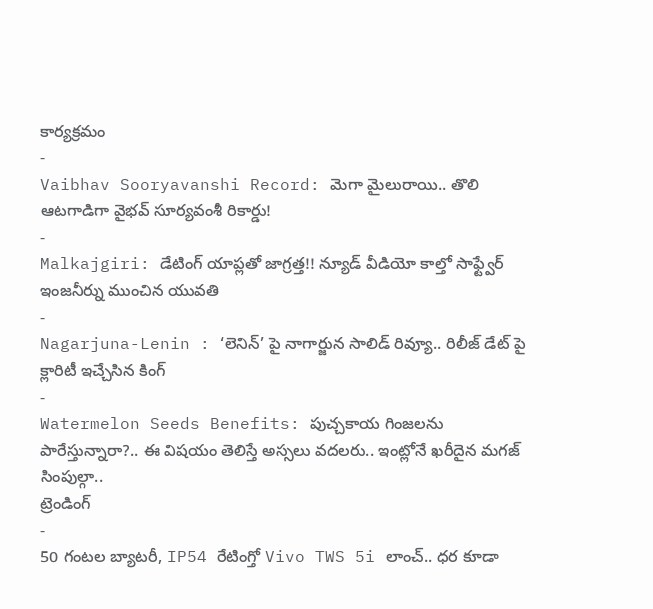కార్యక్రమం
-
Vaibhav Sooryavanshi Record: మెగా మైలురాయి.. తొలి ఆటగాడిగా వైభవ్ సూర్యవంశీ రికార్డు!
-
Malkajgiri: డేటింగ్ యాప్లతో జాగ్రత్త!! న్యూడ్ వీడియో కాల్తో సాఫ్ట్వేర్ ఇంజనీర్ను ముంచిన యువతి
-
Nagarjuna-Lenin : ‘లెనిన్’ పై నాగార్జున సాలిడ్ రివ్యూ.. రిలీజ్ డేట్ పై క్లారిటీ ఇచ్చేసిన కింగ్
-
Watermelon Seeds Benefits: పుచ్చకాయ గింజలను పారేస్తున్నారా?.. ఈ విషయం తెలిస్తే అస్సలు వదలరు.. ఇంట్లోనే ఖరీదైన మగజ్ సింపుల్గా..
ట్రెండింగ్
-
50 గంటల బ్యాటరీ, IP54 రేటింగ్తో Vivo TWS 5i లాంచ్.. ధర కూడా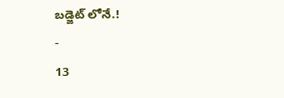బడ్జెట్ లోనే.!
-
13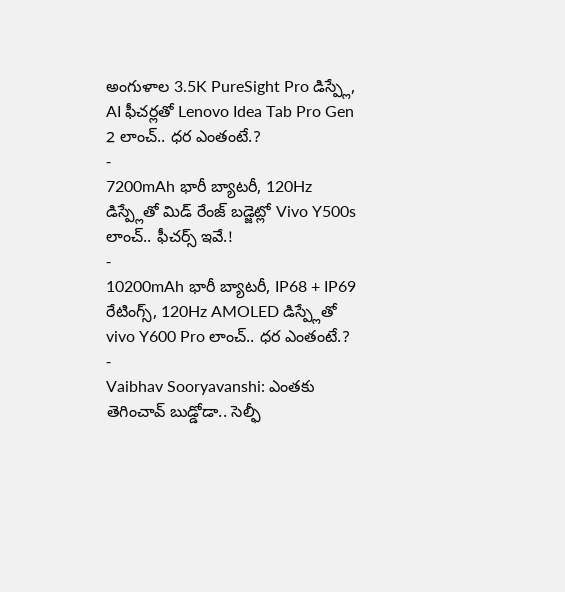అంగుళాల 3.5K PureSight Pro డిస్ప్లే, AI ఫీచర్లతో Lenovo Idea Tab Pro Gen 2 లాంచ్.. ధర ఎంతంటే.?
-
7200mAh భారీ బ్యాటరీ, 120Hz డిస్ప్లేతో మిడ్ రేంజ్ బడ్జెట్లో Vivo Y500s లాంచ్.. ఫీచర్స్ ఇవే.!
-
10200mAh భారీ బ్యాటరీ, IP68 + IP69 రేటింగ్స్, 120Hz AMOLED డిస్ప్లేతో vivo Y600 Pro లాంచ్.. ధర ఎంతంటే.?
-
Vaibhav Sooryavanshi: ఎంతకు తెగించావ్ బుడ్డోడా.. సెల్ఫీ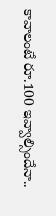కావాలంటే రూ.100 ఇవ్వాల్సిందేనా..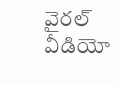వైరల్ వీడియో